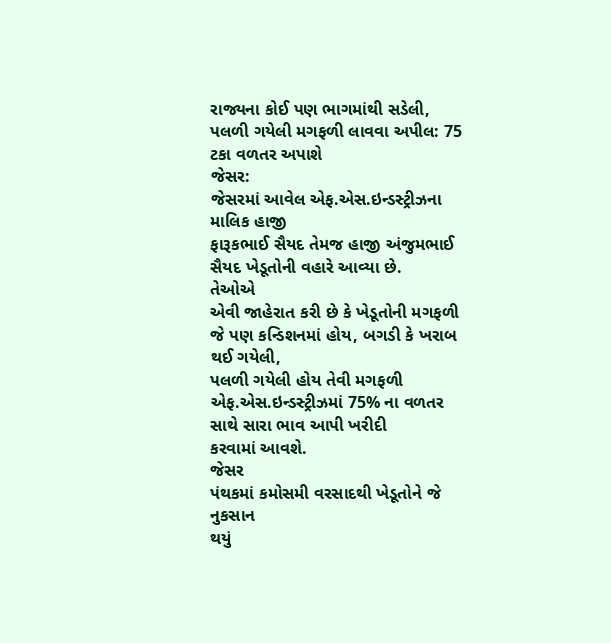રાજ્યના કોઈ પણ ભાગમાંથી સડેલી, પલળી ગયેલી મગફળી લાવવા અપીલ: 75 ટકા વળતર અપાશે
જેસર:
જેસરમાં આવેલ એફ.એસ.ઇન્ડસ્ટ્રીઝના માલિક હાજી
ફારૂકભાઈ સૈયદ તેમજ હાજી અંજુમભાઈ સૈયદ ખેડૂતોની વહારે આવ્યા છે.
તેઓએ
એવી જાહેરાત કરી છે કે ખેડૂતોની મગફળી જે પણ કન્ડિશનમાં હોય, બગડી કે ખરાબ થઈ ગયેલી,
પલળી ગયેલી હોય તેવી મગફળી એફ.એસ.ઇન્ડસ્ટ્રીઝમાં 75% ના વળતર સાથે સારા ભાવ આપી ખરીદી
કરવામાં આવશે.
જેસર
પંથકમાં કમોસમી વરસાદથી ખેડૂતોને જે નુકસાન
થયું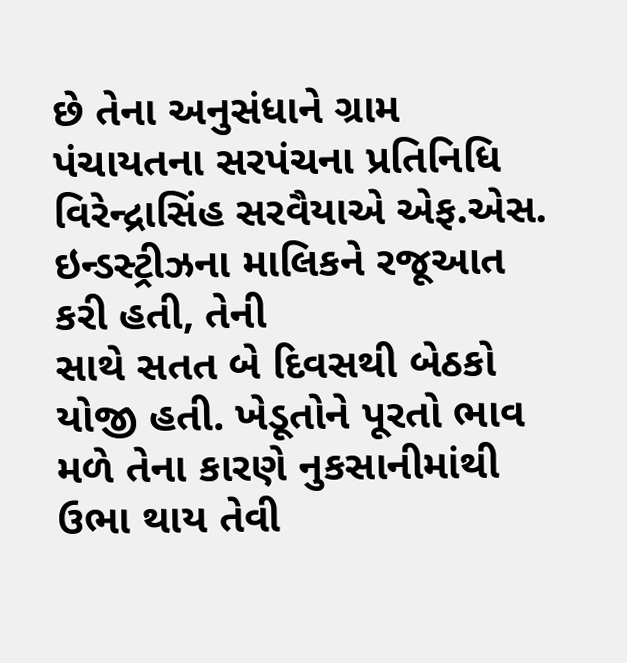છે તેના અનુસંધાને ગ્રામ પંચાયતના સરપંચના પ્રતિનિધિ વિરેન્દ્રાસિંહ સરવૈયાએ એફ.એસ.
ઇન્ડસ્ટ્રીઝના માલિકને રજૂઆત કરી હતી, તેની
સાથે સતત બે દિવસથી બેઠકો યોજી હતી. ખેડૂતોને પૂરતો ભાવ મળે તેના કારણે નુકસાનીમાંથી
ઉભા થાય તેવી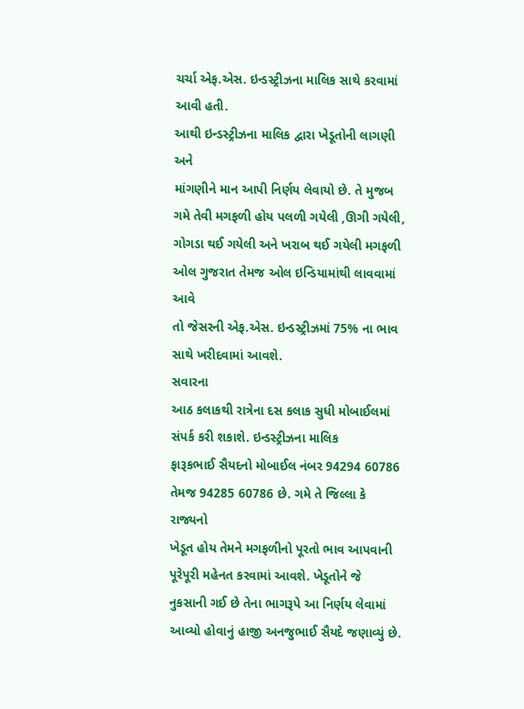ચર્ચા એફ.એસ. ઇન્ડસ્ટ્રીઝના માલિક સાથે કરવામાં આવી હતી.
આથી ઇન્ડસ્ટ્રીઝના માલિક દ્વારા ખેડૂતોની લાગણી અને
માંગણીને માન આપી નિર્ણય લેવાયો છે. તે મુજબ ગમે તેવી મગફળી હોય પલળી ગયેલી ,ઊગી ગયેલી,
ગોગડા થઈ ગયેલી અને ખરાબ થઈ ગયેલી મગફળી ઓલ ગુજરાત તેમજ ઓલ ઇન્ડિયામાંથી લાવવામાં આવે
તો જેસરની એફ.એસ. ઇન્ડસ્ટ્રીઝમાં 75% ના ભાવ
સાથે ખરીદવામાં આવશે.
સવારના
આઠ કલાકથી રાત્રેના દસ કલાક સુધી મોબાઈલમાં સંપર્ક કરી શકાશે. ઇન્ડસ્ટ્રીઝના માલિક
ફારૂકભાઈ સૈયદનો મોબાઈલ નંબર 94294 60786 તેમજ 94285 60786 છે. ગમે તે જિલ્લા કે રાજ્યનો
ખેડૂત હોય તેમને મગફળીનો પૂરતો ભાવ આપવાની પૂરેપૂરી મહેનત કરવામાં આવશે. ખેડૂતોને જે
નુકસાની ગઈ છે તેના ભાગરૂપે આ નિર્ણય લેવામાં આવ્યો હોવાનું હાજી અનજુભાઈ સૈયદે જણાવ્યું છે.